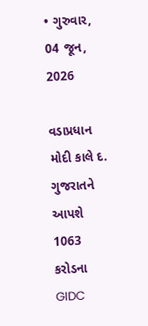• ગુરુવાર, 04 જૂન, 2026

વડાપ્રધાન મોદી કાલે દ. ગુજરાતને આપશે 1063 કરોડના GIDC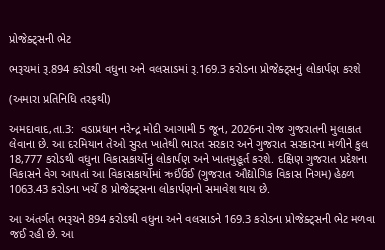પ્રોજેક્ટ્સની ભેટ

ભરૂચમાં રૂ.894 કરોડથી વધુના અને વલસાડમાં રૂ.169.3 કરોડના પ્રોજેક્ટ્સનું લોકાર્પણ કરશે

(અમારા પ્રતિનિધિ તરફથી)

અમદાવાદ,તા.3:  વડાપ્રધાન નરેન્દ્ર મોદી આગામી 5 જૂન, 2026ના રોજ ગુજરાતની મુલાકાત લેવાના છે. આ દરમિયાન તેઓ સુરત ખાતેથી ભારત સરકાર અને ગુજરાત સરકારના મળીને કુલ 18,777 કરોડથી વધુના વિકાસકાર્યોનું લોકાર્પણ અને ખાતમુહૂર્ત કરશે. દક્ષિણ ગુજરાત પ્રદેશના વિકાસને વેગ આપતાં આ વિકાસકાર્યોમાં ઋઈંઉઈ (ગુજરાત ઔદ્યોગિક વિકાસ નિગમ) હેઠળ 1063.43 કરોડના ખર્ચે 8 પ્રોજેક્ટ્સના લોકાર્પણનો સમાવેશ થાય છે.

આ અંતર્ગત ભરૂચને 894 કરોડથી વધુના અને વલસાડને 169.3 કરોડના પ્રોજેક્ટ્સની ભેટ મળવા જઈ રહી છે. આ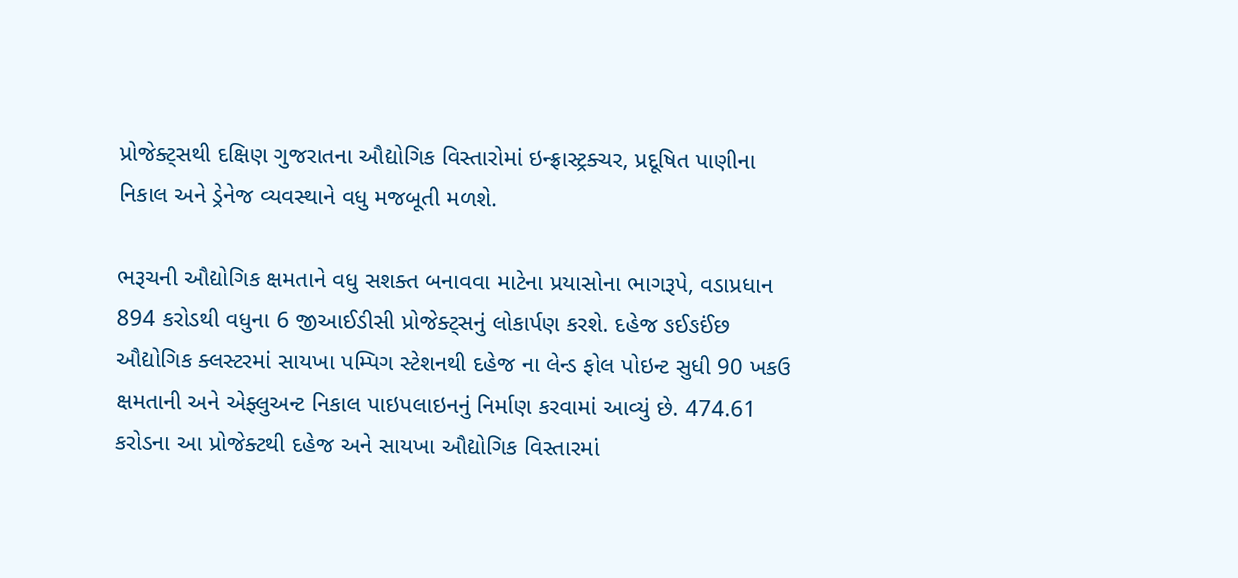પ્રોજેક્ટ્સથી દક્ષિણ ગુજરાતના ઔદ્યોગિક વિસ્તારોમાં ઇન્ફ્રાસ્ટ્રક્ચર, પ્રદૂષિત પાણીના નિકાલ અને ડ્રેનેજ વ્યવસ્થાને વધુ મજબૂતી મળશે.

ભરૂચની ઔદ્યોગિક ક્ષમતાને વધુ સશક્ત બનાવવા માટેના પ્રયાસોના ભાગરૂપે, વડાપ્રધાન 894 કરોડથી વધુના 6 જીઆઈડીસી પ્રોજેક્ટ્સનું લોકાર્પણ કરશે. દહેજ ઙઈઙઈંછ ઔદ્યોગિક ક્લસ્ટરમાં સાયખા પમ્પિગ સ્ટેશનથી દહેજ ના લેન્ડ ફોલ પોઇન્ટ સુધી 90 ખકઉ ક્ષમતાની અને એફ્લુઅન્ટ નિકાલ પાઇપલાઇનનું નિર્માણ કરવામાં આવ્યું છે. 474.61 કરોડના આ પ્રોજેક્ટથી દહેજ અને સાયખા ઔદ્યોગિક વિસ્તારમાં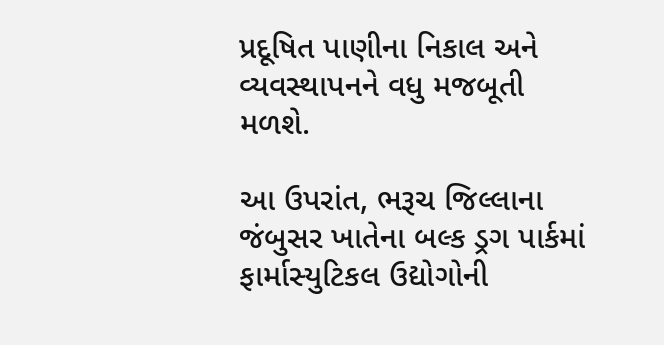પ્રદૂષિત પાણીના નિકાલ અને વ્યવસ્થાપનને વધુ મજબૂતી મળશે.

આ ઉપરાંત, ભરૂચ જિલ્લાના જંબુસર ખાતેના બલ્ક ડ્રગ પાર્કમાં ફાર્માસ્યુટિકલ ઉદ્યોગોની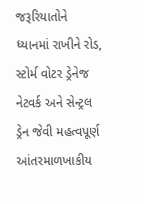જરૂરિયાતોને ધ્યાનમાં રાખીને રોડ, સ્ટોર્મ વોટર ડ્રેનેજ નેટવર્ક અને સેન્ટ્રલ ડ્રેન જેવી મહત્વપૂર્ણ આંતરમાળખાકીય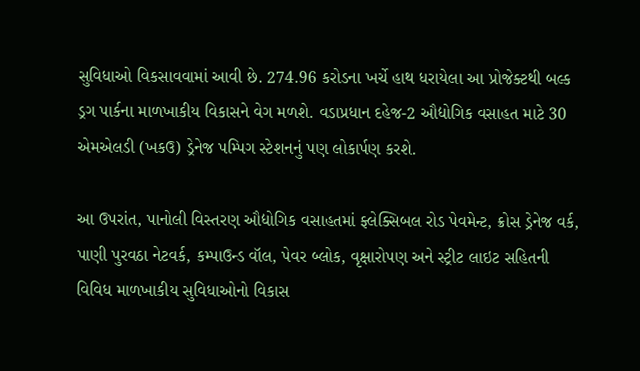સુવિધાઓ વિકસાવવામાં આવી છે. 274.96 કરોડના ખર્ચે હાથ ધરાયેલા આ પ્રોજેક્ટથી બલ્ક ડ્રગ પાર્કના માળખાકીય વિકાસને વેગ મળશે. વડાપ્રધાન દહેજ-2 ઔદ્યોગિક વસાહત માટે 30 એમએલડી (ખકઉ) ડ્રેનેજ પમ્પિગ સ્ટેશનનું પણ લોકાર્પણ કરશે.

આ ઉપરાંત, પાનોલી વિસ્તરણ ઔદ્યોગિક વસાહતમાં ફ્લેક્સિબલ રોડ પેવમેન્ટ, ક્રોસ ડ્રેનેજ વર્ક, પાણી પુરવઠા નેટવર્ક, કમ્પાઉન્ડ વૉલ, પેવર બ્લોક, વૃક્ષારોપણ અને સ્ટ્રીટ લાઇટ સહિતની વિવિધ માળખાકીય સુવિધાઓનો વિકાસ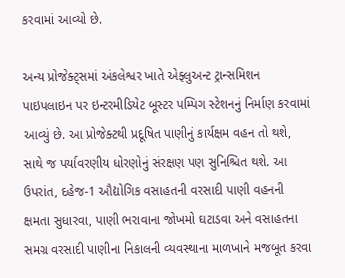કરવામાં આવ્યો છે.

અન્ય પ્રોજેક્ટ્સમાં અંકલેશ્વર ખાતે એફ્લુઅન્ટ ટ્રાન્સમિશન પાઇપલાઇન પર ઇન્ટરમીડિયેટ બૂસ્ટર પમ્પિગ સ્ટેશનનું નિર્માણ કરવામાં આવ્યું છે. આ પ્રોજેક્ટથી પ્રદૂષિત પાણીનું કાર્યક્ષમ વહન તો થશે, સાથે જ પર્યાવરણીય ધોરણોનું સંરક્ષણ પણ સુનિશ્ચિત થશે. આ ઉપરાંત, દહેજ-1 ઔદ્યોગિક વસાહતની વરસાદી પાણી વહનની ક્ષમતા સુધારવા, પાણી ભરાવાના જોખમો ઘટાડવા અને વસાહતના સમગ્ર વરસાદી પાણીના નિકાલની વ્યવસ્થાના માળખાને મજબૂત કરવા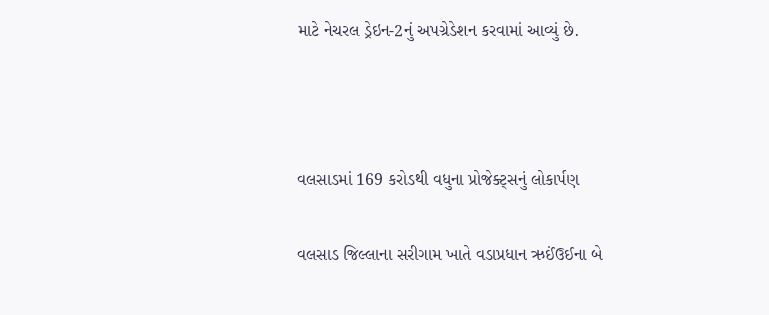માટે નેચરલ ડ્રેઇન-2નું અપગ્રેડેશન કરવામાં આવ્યું છે.



વલસાડમાં 169 કરોડથી વધુના પ્રોજેક્ટ્સનું લોકાર્પણ

વલસાડ જિલ્લાના સરીગામ ખાતે વડાપ્રધાન ઋઈંઉઈના બે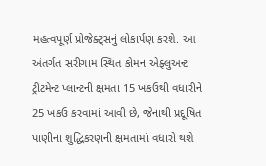મહત્વપૂર્ણ પ્રોજેક્ટ્સનું લોકાર્પણ કરશે. આ અંતર્ગત સરીગામ સ્થિત કોમન એફ્લુઅન્ટ ટ્રીટમેન્ટ પ્લાન્ટની ક્ષમતા 15 ખકઉથી વધારીને 25 ખકઉ કરવામાં આવી છે, જેનાથી પ્રદૂષિત પાણીના શુદ્ધિકરણની ક્ષમતામાં વધારો થશે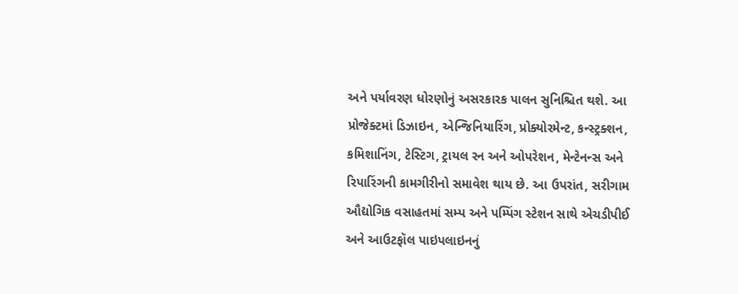અને પર્યાવરણ ધોરણોનું અસરકારક પાલન સુનિશ્ચિત થશે. આ પ્રોજેક્ટમાં ડિઝાઇન, એન્જિનિયારિંગ, પ્રોક્યોરમેન્ટ, કન્સ્ટ્રક્શન, કમિશાનિંગ, ટેસ્ટિગ, ટ્રાયલ રન અને ઓપરેશન, મેન્ટેનન્સ અને રિપારિંગની કામગીરીનો સમાવેશ થાય છે. આ ઉપરાંત, સરીગામ ઔદ્યોગિક વસાહતમાં સમ્પ અને પમ્પિંગ સ્ટેશન સાથે એચડીપીઈ અને આઉટફૉલ પાઇપલાઇનનું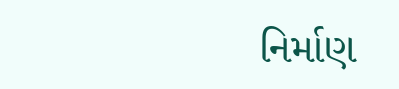નિર્માણ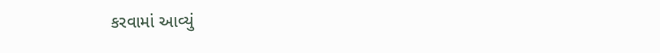કરવામાં આવ્યું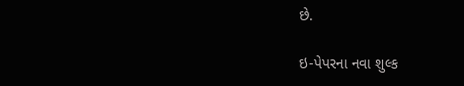છે.

ઇ-પેપરના નવા શુલ્ક